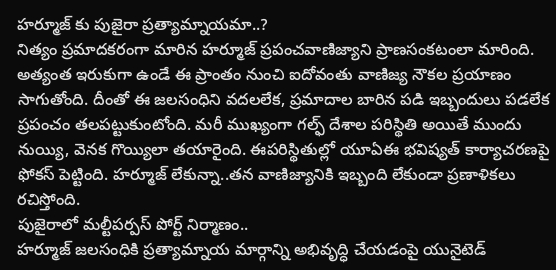హర్మూజ్ కు పుజైరా ప్రత్యామ్నాయమా..?
నిత్యం ప్రమాదకరంగా మారిన హర్మూజ్ ప్రపంచవాణిజ్యాని ప్రాణసంకటంలా మారింది. అత్యంత ఇరుకుగా ఉండే ఈ ప్రాంతం నుంచి ఐదోవంతు వాణిజ్య నౌకల ప్రయాణం సాగుతోంది. దీంతో ఈ జలసంధిని వదలలేక, ప్రమాదాల బారిన పడి ఇబ్బందులు పడలేక ప్రపంచం తలపట్టుకుంటోంది. మరీ ముఖ్యంగా గల్ఫ్ దేశాల పరిస్థితి అయితే ముందు నుయ్యి, వెనక గొయ్యిలా తయారైంది. ఈపరిస్థితుల్లో యూఏఈ భవిష్యత్ కార్యాచరణపై ఫోకస్ పెట్టింది. హర్మూజ్ లేకున్నా..తన వాణిజ్యానికి ఇబ్బంది లేకుండా ప్రణాళికలు రచిస్తోంది.
పుజైరాలో మల్టీపర్పస్ పోర్ట్ నిర్మాణం..
హర్మూజ్ జలసంధికి ప్రత్యామ్నాయ మార్గాన్ని అభివృద్ధి చేయడంపై యునైటెడ్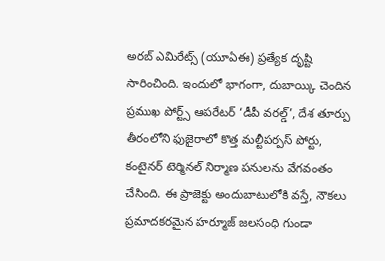అరబ్ ఎమిరేట్స్ (యూఏఈ) ప్రత్యేక దృష్టి సారించింది. ఇందులో భాగంగా, దుబాయ్కి చెందిన ప్రముఖ పోర్ట్స్ ఆపరేటర్ ‘డీపీ వరల్డ్’, దేశ తూర్పు తీరంలోని ఫుజైరాలో కొత్త మల్టీపర్పస్ పోర్టు, కంటైనర్ టెర్మినల్ నిర్మాణ పనులను వేగవంతం చేసింది. ఈ ప్రాజెక్టు అందుబాటులోకి వస్తే, నౌకలు ప్రమాదకరమైన హర్మూజ్ జలసంధి గుండా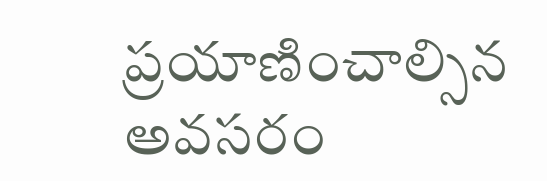ప్రయాణించాల్సిన అవసరం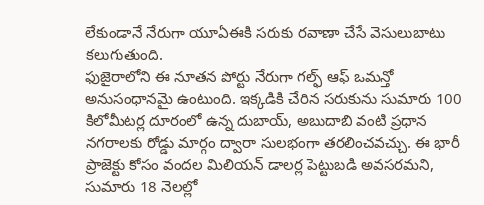లేకుండానే నేరుగా యూఏఈకి సరుకు రవాణా చేసే వెసులుబాటు కలుగుతుంది.
ఫుజైరాలోని ఈ నూతన పోర్టు నేరుగా గల్ఫ్ ఆఫ్ ఒమన్తో అనుసంధానమై ఉంటుంది. ఇక్కడికి చేరిన సరుకును సుమారు 100 కిలోమీటర్ల దూరంలో ఉన్న దుబాయ్, అబుదాబి వంటి ప్రధాన నగరాలకు రోడ్డు మార్గం ద్వారా సులభంగా తరలించవచ్చు. ఈ భారీ ప్రాజెక్టు కోసం వందల మిలియన్ డాలర్ల పెట్టుబడి అవసరమని, సుమారు 18 నెలల్లో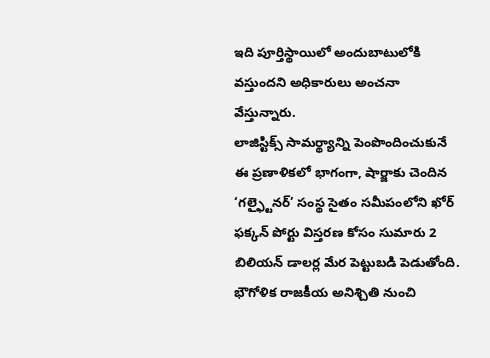ఇది పూర్తిస్థాయిలో అందుబాటులోకి వస్తుందని అధికారులు అంచనా వేస్తున్నారు.
లాజిస్టిక్స్ సామర్థ్యాన్ని పెంపొందించుకునే ఈ ప్రణాళికలో భాగంగా, షార్జాకు చెందిన ‘గల్ఫ్టైనర్’ సంస్థ సైతం సమీపంలోని ఖోర్ ఫక్కన్ పోర్టు విస్తరణ కోసం సుమారు 2 బిలియన్ డాలర్ల మేర పెట్టుబడి పెడుతోంది. భౌగోళిక రాజకీయ అనిశ్చితి నుంచి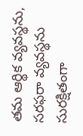తమ ఆర్థిక వ్యవస్థను, సరఫరా వ్యవస్థను సురక్షితంగా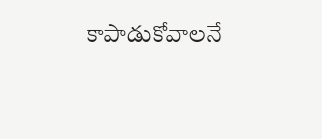కాపాడుకోవాలనే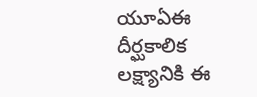యూఏఈ దీర్ఘకాలిక లక్ష్యానికి ఈ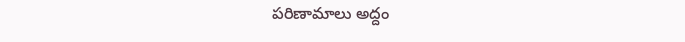పరిణామాలు అద్దం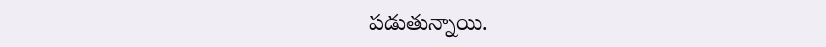పడుతున్నాయి.